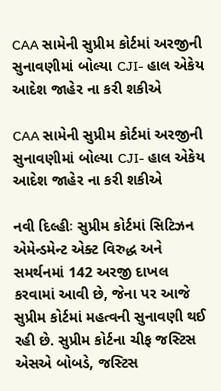CAA સામેની સુપ્રીમ કોર્ટમાં અરજીની સુનાવણીમાં બોલ્યા CJI- હાલ એકેય આદેશ જાહેર ના કરી શકીએ

CAA સામેની સુપ્રીમ કોર્ટમાં અરજીની સુનાવણીમાં બોલ્યા CJI- હાલ એકેય આદેશ જાહેર ના કરી શકીએ

નવી દિલ્હીઃ સુપ્રીમ કોર્ટમાં સિટિઝન એમેન્ડમેન્ટ એક્ટ વિરુદ્ધ અને સમર્થનમાં 142 અરજી દાખલ કરવામાં આવી છે, જેના પર આજે સુપ્રીમ કોર્ટમાં મહત્વની સુનાવણી થઈ રહી છે. સુપ્રીમ કોર્ટના ચીફ જસ્ટિસ એસએ બોબડે, જસ્ટિસ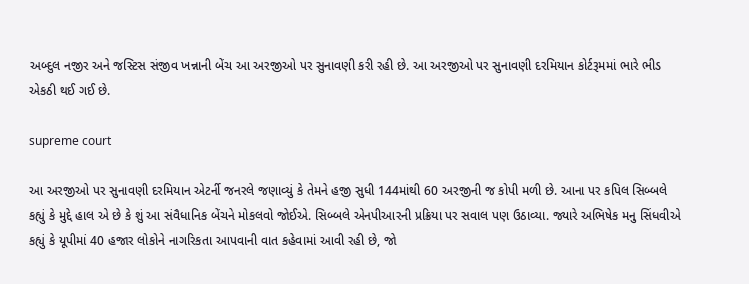અબ્દુલ નજીર અને જસ્ટિસ સંજીવ ખન્નાની બેંચ આ અરજીઓ પર સુનાવણી કરી રહી છે. આ અરજીઓ પર સુનાવણી દરમિયાન કોર્ટરૂમમાં ભારે ભીડ એકઠી થઈ ગઈ છે.

supreme court

આ અરજીઓ પર સુનાવણી દરમિયાન એટર્ની જનરલે જણાવ્યું કે તેમને હજી સુધી 144માંથી 60 અરજીની જ કોપી મળી છે. આના પર કપિલ સિબ્બલે કહ્યું કે મુદ્દે હાલ એ છે કે શું આ સંવૈધાનિક બેંચને મોકલવો જોઈએ. સિબ્બલે એનપીઆરની પ્રક્રિયા પર સવાલ પણ ઉઠાવ્યા. જ્યારે અભિષેક મનુ સિંધવીએ કહ્યું કે યૂપીમાં 40 હજાર લોકોને નાગરિકતા આપવાની વાત કહેવામાં આવી રહી છે, જો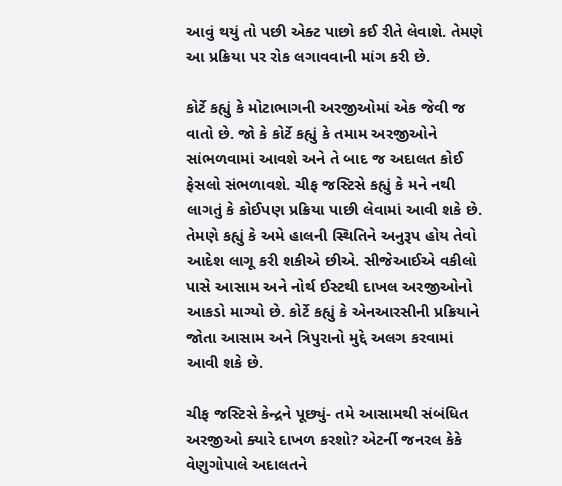આવું થયું તો પછી એક્ટ પાછો કઈ રીતે લેવાશે. તેમણે આ પ્રક્રિયા પર રોક લગાવવાની માંગ કરી છે.

કોર્ટે કહ્યું કે મોટાભાગની અરજીઓમાં એક જેવી જ વાતો છે. જો કે કોર્ટે કહ્યું કે તમામ અરજીઓને સાંભળવામાં આવશે અને તે બાદ જ અદાલત કોઈ ફેસલો સંભળાવશે. ચીફ જસ્ટિસે કહ્યું કે મને નથી લાગતું કે કોઈપણ પ્રક્રિયા પાછી લેવામાં આવી શકે છે. તેમણે કહ્યું કે અમે હાલની સ્થિતિને અનુરૂપ હોય તેવો આદેશ લાગૂ કરી શકીએ છીએ. સીજેઆઈએ વકીલો પાસે આસામ અને નોર્થ ઈસ્ટથી દાખલ અરજીઓનો આકડો માગ્યો છે. કોર્ટે કહ્યું કે એનઆરસીની પ્રક્રિયાને જોતા આસામ અને ત્રિપુરાનો મુદ્દે અલગ કરવામાં આવી શકે છે.

ચીફ જસ્ટિસે કેન્દ્રને પૂછ્યું- તમે આસામથી સંબંધિત અરજીઓ ક્યારે દાખળ કરશો? એટર્ની જનરલ કેકે વેણુગોપાલે અદાલતને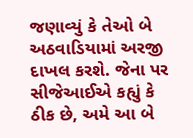જણાવ્યું કે તેઓ બે અઠવાડિયામાં અરજી દાખલ કરશે. જેના પર સીજેઆઈએ કહ્યું કે ઠીક છે, અમે આ બે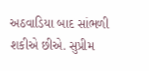અઠવાડિયા બાદ સાંભળી શકીએ છીએ. સુપ્રીમ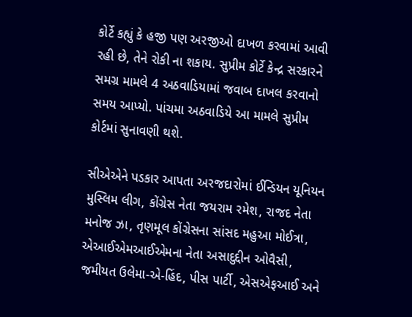કોર્ટે કહ્યું કે હજી પણ અરજીઓ દાખળ કરવામાં આવી રહી છે, તેને રોકી ના શકાય. સુપ્રીમ કોર્ટે કેન્દ્ર સરકારને સમગ્ર મામલે 4 અઠવાડિયામાં જવાબ દાખલ કરવાનો સમય આપ્યો. પાંચમા અઠવાડિયે આ મામલે સુપ્રીમ કોર્ટમાં સુનાવણી થશે.

સીએએને પડકાર આપતા અરજદારોમાં ઈન્ડિયન યૂનિયન મુસ્લિમ લીગ, કોંગ્રેસ નેતા જયરામ રમેશ, રાજદ નેતા મનોજ ઝા, તૃણમૂલ કોંગ્રેસના સાંસદ મહુઆ મોઈત્રા, એઆઈએમઆઈએમના નેતા અસાદુદ્દીન ઓવૈસી, જમીયત ઉલેમા-એ-હિંદ, પીસ પાર્ટી, એસએફઆઈ અને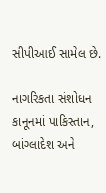સીપીઆઈ સામેલ છે.

નાગરિકતા સંશોધન કાનૂનમાં પાકિસ્તાન, બાંગ્લાદેશ અને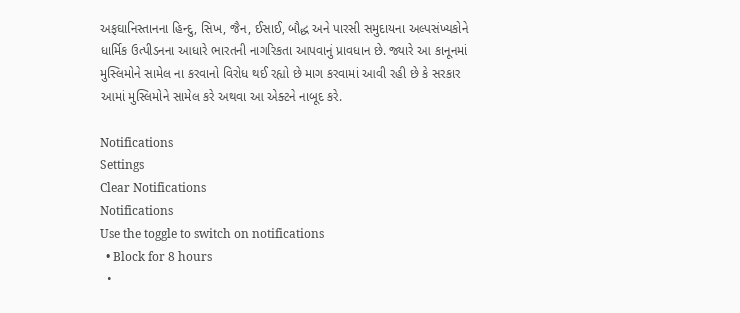અફઘાનિસ્તાનના હિન્દુ, સિખ, જૈન, ઈસાઈ, બૌદ્ધ અને પારસી સમુદાયના અલ્પસંખ્યકોને ધાર્મિક ઉત્પીડનના આધારે ભારતની નાગરિકતા આપવાનું પ્રાવધાન છે. જ્યારે આ કાનૂનમાં મુસ્લિમોને સામેલ ના કરવાનો વિરોધ થઈ રહ્યો છે માગ કરવામાં આવી રહી છે કે સરકાર આમાં મુસ્લિમોને સામેલ કરે અથવા આ એક્ટને નાબૂદ કરે.

Notifications
Settings
Clear Notifications
Notifications
Use the toggle to switch on notifications
  • Block for 8 hours
  •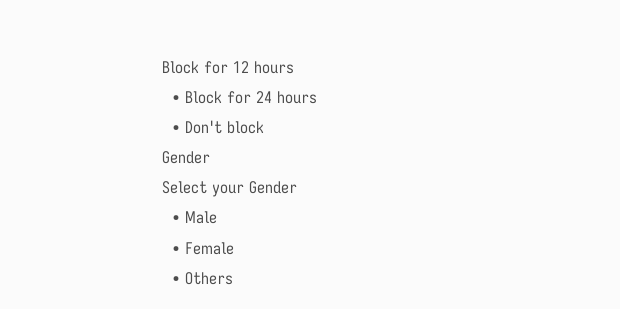Block for 12 hours
  • Block for 24 hours
  • Don't block
Gender
Select your Gender
  • Male
  • Female
  • Others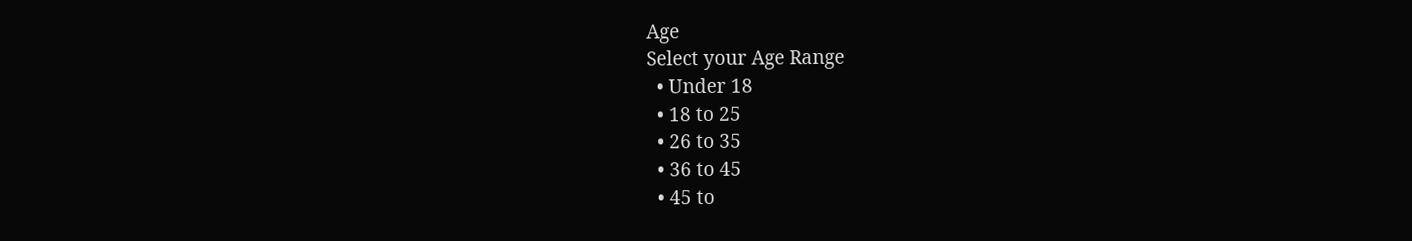Age
Select your Age Range
  • Under 18
  • 18 to 25
  • 26 to 35
  • 36 to 45
  • 45 to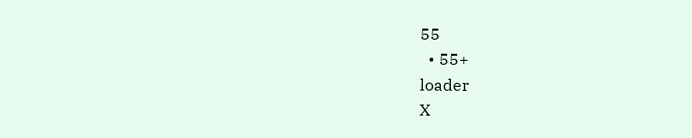55
  • 55+
loader
X